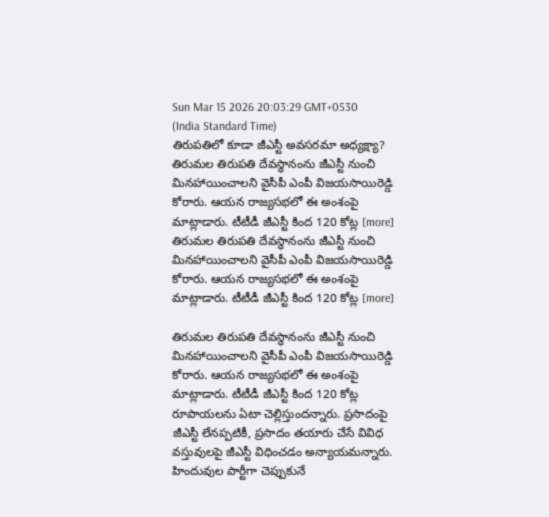Sun Mar 15 2026 20:03:29 GMT+0530 (India Standard Time)
తిరుపతిలో కూడా జీఎస్టీ అవసరమా అధ్యక్ష్యా?
తిరుమల తిరుపతి దేవస్థానంను జీఎస్టీ నుంచి మినహాయించాలని వైసీపీ ఎంపీ విజయసాయిరెడ్డి కోరారు. ఆయన రాజ్యసభలో ఈ అంశంపై మాట్లాడారు. టీటీడీ జీఎస్టీ కింద 120 కోట్ల [more]
తిరుమల తిరుపతి దేవస్థానంను జీఎస్టీ నుంచి మినహాయించాలని వైసీపీ ఎంపీ విజయసాయిరెడ్డి కోరారు. ఆయన రాజ్యసభలో ఈ అంశంపై మాట్లాడారు. టీటీడీ జీఎస్టీ కింద 120 కోట్ల [more]

తిరుమల తిరుపతి దేవస్థానంను జీఎస్టీ నుంచి మినహాయించాలని వైసీపీ ఎంపీ విజయసాయిరెడ్డి కోరారు. ఆయన రాజ్యసభలో ఈ అంశంపై మాట్లాడారు. టీటీడీ జీఎస్టీ కింద 120 కోట్ల రూపాయలను ఏటా చెల్లిస్తుందన్నారు. ప్రసాదంపై జీఎస్టీ లేనప్పటికీ, ప్రసాదం తయారు చేసే వివిధ వస్తువులపై జీఎస్టీ విధించడం అన్యాయమన్నారు. హిందువుల పార్టీగా చెప్పుకునే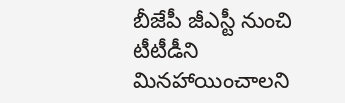బీజేపీ జీఎస్టీ నుంచి టీటీడీని మినహాయించాలని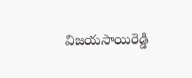విజయసాయిరెడ్డి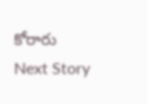కోరారు
Next Story